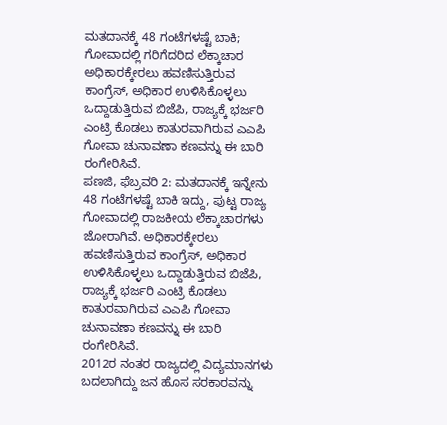ಮತದಾನಕ್ಕೆ 48 ಗಂಟೆಗಳಷ್ಟೆ ಬಾಕಿ; ಗೋವಾದಲ್ಲಿ ಗರಿಗೆದರಿದ ಲೆಕ್ಕಾಚಾರ
ಅಧಿಕಾರಕ್ಕೇರಲು ಹವಣಿಸುತ್ತಿರುವ ಕಾಂಗ್ರೆಸ್, ಅಧಿಕಾರ ಉಳಿಸಿಕೊಳ್ಳಲು ಒದ್ದಾಡುತ್ತಿರುವ ಬಿಜೆಪಿ, ರಾಜ್ಯಕ್ಕೆ ಭರ್ಜರಿ ಎಂಟ್ರಿ ಕೊಡಲು ಕಾತುರವಾಗಿರುವ ಎಎಪಿ ಗೋವಾ ಚುನಾವಣಾ ಕಣವನ್ನು ಈ ಬಾರಿ ರಂಗೇರಿಸಿವೆ.
ಪಣಜಿ, ಫೆಬ್ರವರಿ 2: ಮತದಾನಕ್ಕೆ ಇನ್ನೇನು 48 ಗಂಟೆಗಳಷ್ಟೆ ಬಾಕಿ ಇದ್ದು, ಪುಟ್ಟ ರಾಜ್ಯ ಗೋವಾದಲ್ಲಿ ರಾಜಕೀಯ ಲೆಕ್ಕಾಚಾರಗಳು ಜೋರಾಗಿವೆ. ಅಧಿಕಾರಕ್ಕೇರಲು ಹವಣಿಸುತ್ತಿರುವ ಕಾಂಗ್ರೆಸ್, ಅಧಿಕಾರ ಉಳಿಸಿಕೊಳ್ಳಲು ಒದ್ದಾಡುತ್ತಿರುವ ಬಿಜೆಪಿ, ರಾಜ್ಯಕ್ಕೆ ಭರ್ಜರಿ ಎಂಟ್ರಿ ಕೊಡಲು ಕಾತುರವಾಗಿರುವ ಎಎಪಿ ಗೋವಾ ಚುನಾವಣಾ ಕಣವನ್ನು ಈ ಬಾರಿ ರಂಗೇರಿಸಿವೆ.
2012ರ ನಂತರ ರಾಜ್ಯದಲ್ಲಿ ವಿದ್ಯಮಾನಗಳು ಬದಲಾಗಿದ್ದು ಜನ ಹೊಸ ಸರಕಾರವನ್ನು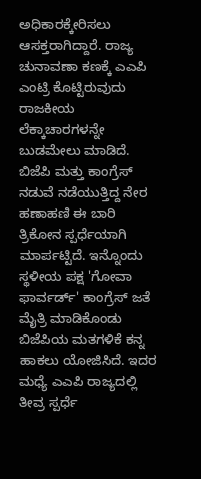ಅಧಿಕಾರಕ್ಕೇರಿಸಲು ಆಸಕ್ತರಾಗಿದ್ದಾರೆ. ರಾಜ್ಯ ಚುನಾವಣಾ ಕಣಕ್ಕೆ ಎಎಪಿ ಎಂಟ್ರಿ ಕೊಟ್ಟಿರುವುದು ರಾಜಕೀಯ ಲೆಕ್ಕಾಚಾರಗಳನ್ನೇ ಬುಡಮೇಲು ಮಾಡಿದೆ. ಬಿಜೆಪಿ ಮತ್ತು ಕಾಂಗ್ರೆಸ್ ನಡುವೆ ನಡೆಯುತ್ತಿದ್ದ ನೇರ ಹಣಾಹಣಿ ಈ ಬಾರಿ ತ್ರಿಕೋನ ಸ್ಪರ್ಧೆಯಾಗಿ ಮಾರ್ಪಟ್ಟಿದೆ. ಇನ್ನೊಂದು ಸ್ಥಳೀಯ ಪಕ್ಷ 'ಗೋವಾ ಫಾರ್ವರ್ಡ್' ಕಾಂಗ್ರೆಸ್ ಜತೆ ಮೈತ್ರಿ ಮಾಡಿಕೊಂಡು ಬಿಜೆಪಿಯ ಮತಗಳಿಕೆ ಕನ್ನ ಹಾಕಲು ಯೋಜಿಸಿದೆ. ಇದರ ಮಧ್ಯೆ ಎಎಪಿ ರಾಜ್ಯದಲ್ಲಿ ತೀವ್ರ ಸ್ಪರ್ಧೆ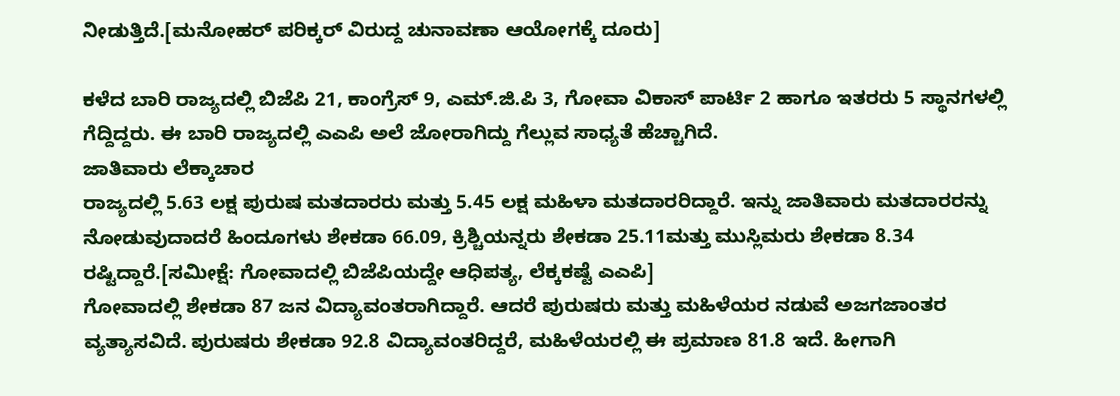ನೀಡುತ್ತಿದೆ.[ಮನೋಹರ್ ಪರಿಕ್ಕರ್ ವಿರುದ್ದ ಚುನಾವಣಾ ಆಯೋಗಕ್ಕೆ ದೂರು]

ಕಳೆದ ಬಾರಿ ರಾಜ್ಯದಲ್ಲಿ ಬಿಜೆಪಿ 21, ಕಾಂಗ್ರೆಸ್ 9, ಎಮ್.ಜಿ.ಪಿ 3, ಗೋವಾ ವಿಕಾಸ್ ಪಾರ್ಟಿ 2 ಹಾಗೂ ಇತರರು 5 ಸ್ಥಾನಗಳಲ್ಲಿ ಗೆದ್ದಿದ್ದರು. ಈ ಬಾರಿ ರಾಜ್ಯದಲ್ಲಿ ಎಎಪಿ ಅಲೆ ಜೋರಾಗಿದ್ದು ಗೆಲ್ಲುವ ಸಾಧ್ಯತೆ ಹೆಚ್ಚಾಗಿದೆ.
ಜಾತಿವಾರು ಲೆಕ್ಕಾಚಾರ
ರಾಜ್ಯದಲ್ಲಿ 5.63 ಲಕ್ಷ ಪುರುಷ ಮತದಾರರು ಮತ್ತು 5.45 ಲಕ್ಷ ಮಹಿಳಾ ಮತದಾರರಿದ್ದಾರೆ. ಇನ್ನು ಜಾತಿವಾರು ಮತದಾರರನ್ನು ನೋಡುವುದಾದರೆ ಹಿಂದೂಗಳು ಶೇಕಡಾ 66.09, ಕ್ರಿಶ್ಚಿಯನ್ನರು ಶೇಕಡಾ 25.11ಮತ್ತು ಮುಸ್ಲಿಮರು ಶೇಕಡಾ 8.34 ರಷ್ಟಿದ್ದಾರೆ.[ಸಮೀಕ್ಷೆ: ಗೋವಾದಲ್ಲಿ ಬಿಜೆಪಿಯದ್ದೇ ಆಧಿಪತ್ಯ, ಲೆಕ್ಕಕಷ್ಟೆ ಎಎಪಿ]
ಗೋವಾದಲ್ಲಿ ಶೇಕಡಾ 87 ಜನ ವಿದ್ಯಾವಂತರಾಗಿದ್ದಾರೆ. ಆದರೆ ಪುರುಷರು ಮತ್ತು ಮಹಿಳೆಯರ ನಡುವೆ ಅಜಗಜಾಂತರ ವ್ಯತ್ಯಾಸವಿದೆ. ಪುರುಷರು ಶೇಕಡಾ 92.8 ವಿದ್ಯಾವಂತರಿದ್ದರೆ, ಮಹಿಳೆಯರಲ್ಲಿ ಈ ಪ್ರಮಾಣ 81.8 ಇದೆ. ಹೀಗಾಗಿ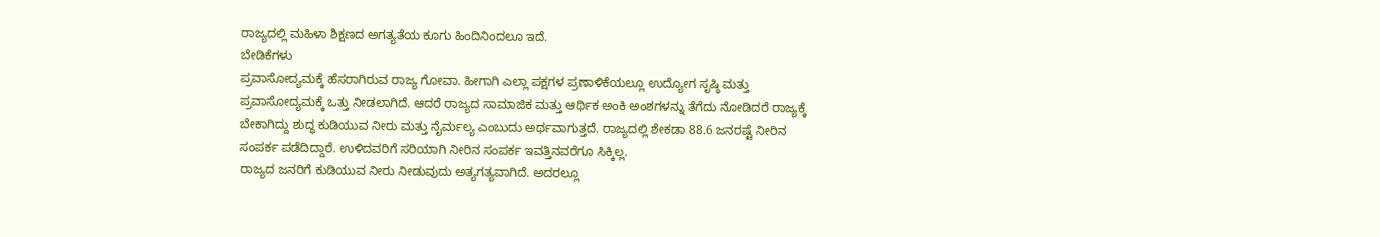ರಾಜ್ಯದಲ್ಲಿ ಮಹಿಳಾ ಶಿಕ್ಷಣದ ಅಗತ್ಯತೆಯ ಕೂಗು ಹಿಂದಿನಿಂದಲೂ ಇದೆ.
ಬೇಡಿಕೆಗಳು
ಪ್ರವಾಸೋದ್ಯಮಕ್ಕೆ ಹೆಸರಾಗಿರುವ ರಾಜ್ಯ ಗೋವಾ. ಹೀಗಾಗಿ ಎಲ್ಲಾ ಪಕ್ಷಗಳ ಪ್ರಣಾಳಿಕೆಯಲ್ಲೂ ಉದ್ಯೋಗ ಸೃಷ್ಠಿ ಮತ್ತು ಪ್ರವಾಸೋದ್ಯಮಕ್ಕೆ ಒತ್ತು ನೀಡಲಾಗಿದೆ. ಆದರೆ ರಾಜ್ಯದ ಸಾಮಾಜಿಕ ಮತ್ತು ಆರ್ಥಿಕ ಅಂಕಿ ಅಂಶಗಳನ್ನು ತೆಗೆದು ನೋಡಿದರೆ ರಾಜ್ಯಕ್ಕೆ ಬೇಕಾಗಿದ್ದು ಶುದ್ಧ ಕುಡಿಯುವ ನೀರು ಮತ್ತು ನೈರ್ಮಲ್ಯ ಎಂಬುದು ಅರ್ಥವಾಗುತ್ತದೆ. ರಾಜ್ಯದಲ್ಲಿ ಶೇಕಡಾ 88.6 ಜನರಷ್ಟೆ ನೀರಿನ ಸಂಪರ್ಕ ಪಡೆದಿದ್ದಾರೆ. ಉಳಿದವರಿಗೆ ಸರಿಯಾಗಿ ನೀರಿನ ಸಂಪರ್ಕ ಇವತ್ತಿನವರೆಗೂ ಸಿಕ್ಕಿಲ್ಲ.
ರಾಜ್ಯದ ಜನರಿಗೆ ಕುಡಿಯುವ ನೀರು ನೀಡುವುದು ಅತ್ಯಗತ್ಯವಾಗಿದೆ. ಅದರಲ್ಲೂ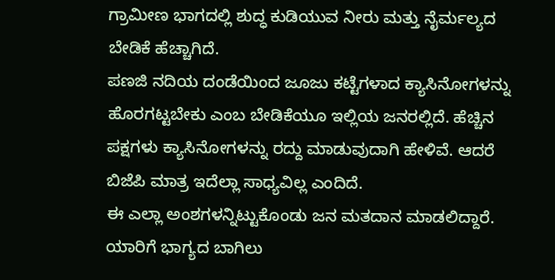ಗ್ರಾಮೀಣ ಭಾಗದಲ್ಲಿ ಶುದ್ಧ ಕುಡಿಯುವ ನೀರು ಮತ್ತು ನೈರ್ಮಲ್ಯದ ಬೇಡಿಕೆ ಹೆಚ್ಚಾಗಿದೆ.
ಪಣಜಿ ನದಿಯ ದಂಡೆಯಿಂದ ಜೂಜು ಕಟ್ಟೆಗಳಾದ ಕ್ಯಾಸಿನೋಗಳನ್ನು ಹೊರಗಟ್ಟಬೇಕು ಎಂಬ ಬೇಡಿಕೆಯೂ ಇಲ್ಲಿಯ ಜನರಲ್ಲಿದೆ. ಹೆಚ್ಚಿನ ಪಕ್ಷಗಳು ಕ್ಯಾಸಿನೋಗಳನ್ನು ರದ್ದು ಮಾಡುವುದಾಗಿ ಹೇಳಿವೆ. ಆದರೆ ಬಿಜೆಪಿ ಮಾತ್ರ ಇದೆಲ್ಲಾ ಸಾಧ್ಯವಿಲ್ಲ ಎಂದಿದೆ.
ಈ ಎಲ್ಲಾ ಅಂಶಗಳನ್ನಿಟ್ಟುಕೊಂಡು ಜನ ಮತದಾನ ಮಾಡಲಿದ್ದಾರೆ. ಯಾರಿಗೆ ಭಾಗ್ಯದ ಬಾಗಿಲು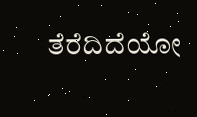ತೆರೆದಿದೆಯೋ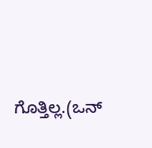ಗೊತ್ತಿಲ್ಲ.(ಒನ್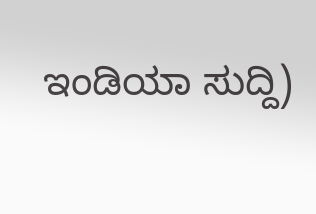ಇಂಡಿಯಾ ಸುದ್ದಿ)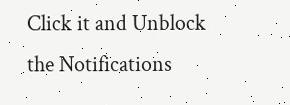Click it and Unblock the Notifications